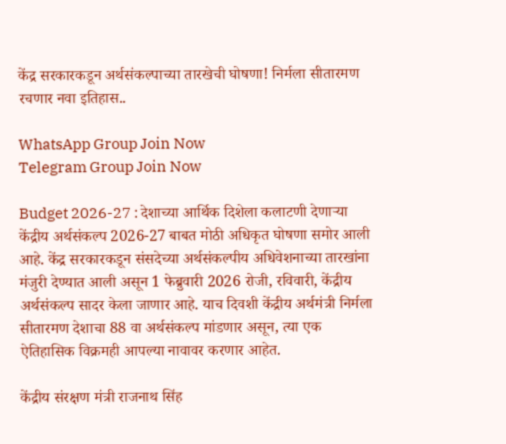केंद्र सरकारकडून अर्थसंकल्पाच्या तारखेची घोषणा! निर्मला सीतारमण रचणार नवा इतिहास..

WhatsApp Group Join Now
Telegram Group Join Now

Budget 2026-27 : देशाच्या आर्थिक दिशेला कलाटणी देणाऱ्या केंद्रीय अर्थसंकल्प 2026-27 बाबत मोठी अधिकृत घोषणा समोर आली आहे. केंद्र सरकारकडून संसदेच्या अर्थसंकल्पीय अधिवेशनाच्या तारखांना मंजुरी देण्यात आली असून 1 फेब्रुवारी 2026 रोजी, रविवारी, केंद्रीय अर्थसंकल्प सादर केला जाणार आहे. याच दिवशी केंद्रीय अर्थमंत्री निर्मला सीतारमण देशाचा 88 वा अर्थसंकल्प मांडणार असून, त्या एक ऐतिहासिक विक्रमही आपल्या नावावर करणार आहेत.

केंद्रीय संरक्षण मंत्री राजनाथ सिंह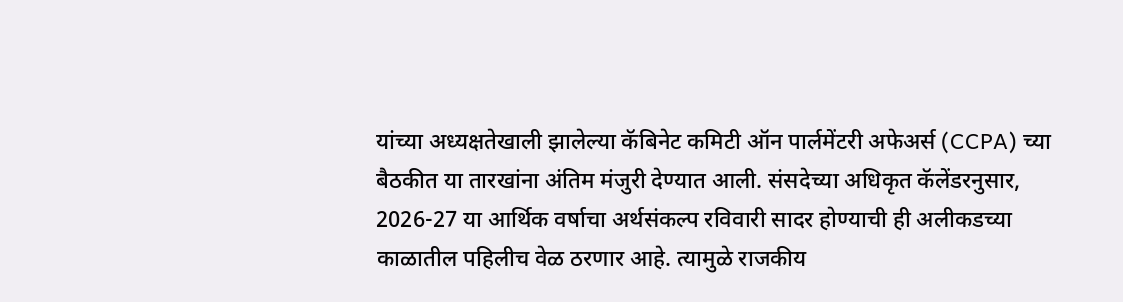यांच्या अध्यक्षतेखाली झालेल्या कॅबिनेट कमिटी ऑन पार्लमेंटरी अफेअर्स (CCPA) च्या बैठकीत या तारखांना अंतिम मंजुरी देण्यात आली. संसदेच्या अधिकृत कॅलेंडरनुसार, 2026-27 या आर्थिक वर्षाचा अर्थसंकल्प रविवारी सादर होण्याची ही अलीकडच्या काळातील पहिलीच वेळ ठरणार आहे. त्यामुळे राजकीय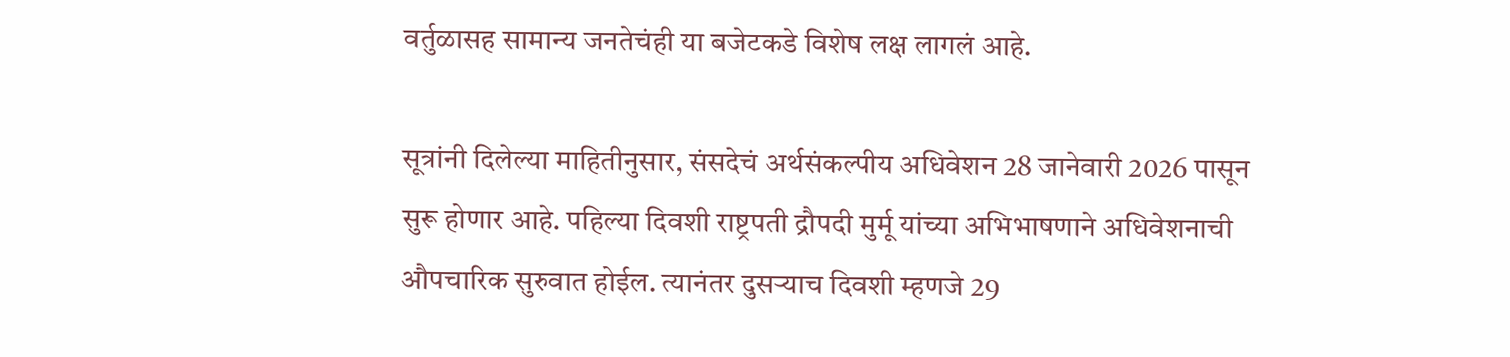वर्तुळासह सामान्य जनतेचंही या बजेटकडे विशेष लक्ष लागलं आहे.

सूत्रांनी दिलेल्या माहितीनुसार, संसदेचं अर्थसंकल्पीय अधिवेशन 28 जानेवारी 2026 पासून सुरू होणार आहे. पहिल्या दिवशी राष्ट्रपती द्रौपदी मुर्मू यांच्या अभिभाषणाने अधिवेशनाची औपचारिक सुरुवात होईल. त्यानंतर दुसऱ्याच दिवशी म्हणजे 29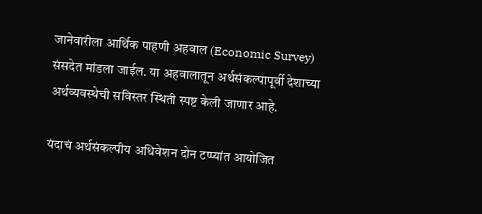जानेवारीला आर्थिक पाहणी अहवाल (Economic Survey) संसदेत मांडला जाईल. या अहवालातून अर्थसंकल्पापूर्वी देशाच्या अर्थव्यवस्थेची सविस्तर स्थिती स्पष्ट केली जाणार आहे.

यंदाचं अर्थसंकल्पीय अधिवेशन दोन टप्प्यांत आयोजित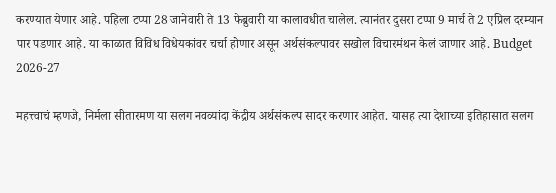करण्यात येणार आहे. पहिला टप्पा 28 जानेवारी ते 13 फेब्रुवारी या कालावधीत चालेल. त्यानंतर दुसरा टप्पा 9 मार्च ते 2 एप्रिल दरम्यान पार पडणार आहे. या काळात विविध विधेयकांवर चर्चा होणार असून अर्थसंकल्पावर सखोल विचारमंथन केलं जाणार आहे. Budget 2026-27

महत्त्वाचं म्हणजे, निर्मला सीतारमण या सलग नवव्यांदा केंद्रीय अर्थसंकल्प सादर करणार आहेत. यासह त्या देशाच्या इतिहासात सलग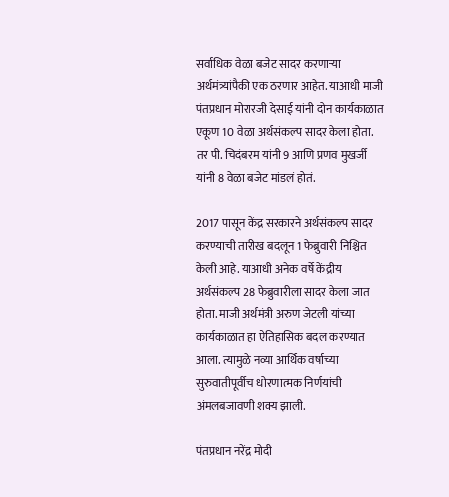सर्वाधिक वेळा बजेट सादर करणाऱ्या अर्थमंत्र्यांपैकी एक ठरणार आहेत. याआधी माजी पंतप्रधान मोरारजी देसाई यांनी दोन कार्यकाळात एकूण 10 वेळा अर्थसंकल्प सादर केला होता. तर पी. चिदंबरम यांनी 9 आणि प्रणव मुखर्जी यांनी 8 वेळा बजेट मांडलं होतं.

2017 पासून केंद्र सरकारने अर्थसंकल्प सादर करण्याची तारीख बदलून 1 फेब्रुवारी निश्चित केली आहे. याआधी अनेक वर्षे केंद्रीय अर्थसंकल्प 28 फेब्रुवारीला सादर केला जात होता. माजी अर्थमंत्री अरुण जेटली यांच्या कार्यकाळात हा ऐतिहासिक बदल करण्यात आला. त्यामुळे नव्या आर्थिक वर्षाच्या सुरुवातीपूर्वीच धोरणात्मक निर्णयांची अंमलबजावणी शक्य झाली.

पंतप्रधान नरेंद्र मोदी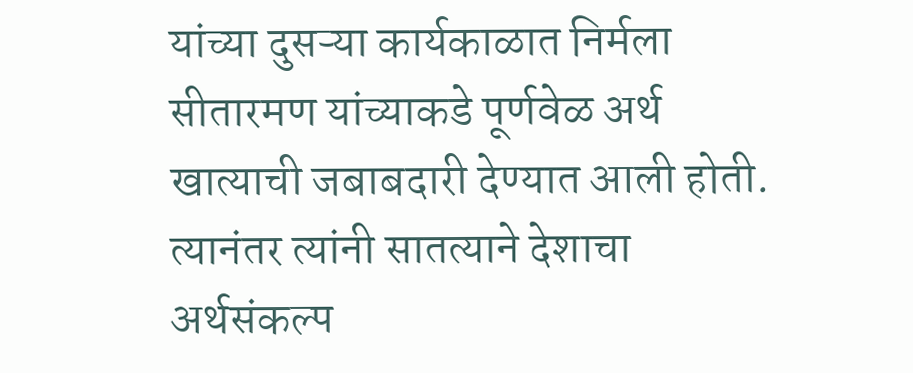यांच्या दुसऱ्या कार्यकाळात निर्मला सीतारमण यांच्याकडे पूर्णवेळ अर्थ खात्याची जबाबदारी देण्यात आली होती. त्यानंतर त्यांनी सातत्याने देशाचा अर्थसंकल्प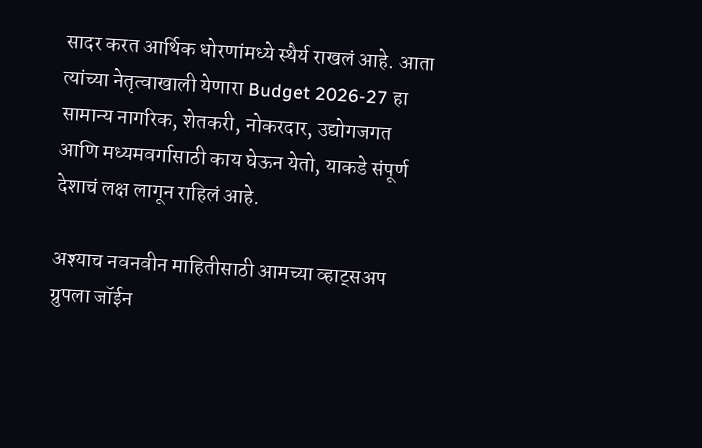सादर करत आर्थिक धोरणांमध्ये स्थैर्य राखलं आहे. आता त्यांच्या नेतृत्वाखाली येणारा Budget 2026-27 हा सामान्य नागरिक, शेतकरी, नोकरदार, उद्योगजगत आणि मध्यमवर्गासाठी काय घेऊन येतो, याकडे संपूर्ण देशाचं लक्ष लागून राहिलं आहे.

अश्याच नवनवीन माहितीसाठी आमच्या व्हाट्सअप ग्रुपला जॉईन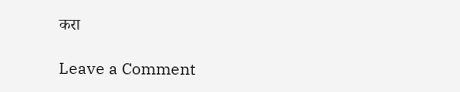करा

Leave a Comment